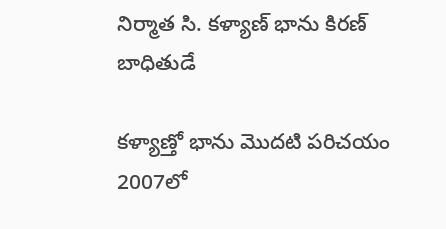నిర్మాత సి. కళ్యాణ్ భాను కిరణ్ బాధితుడే

కళ్యాణ్తో భాను మొదటి పరిచయం 2007లో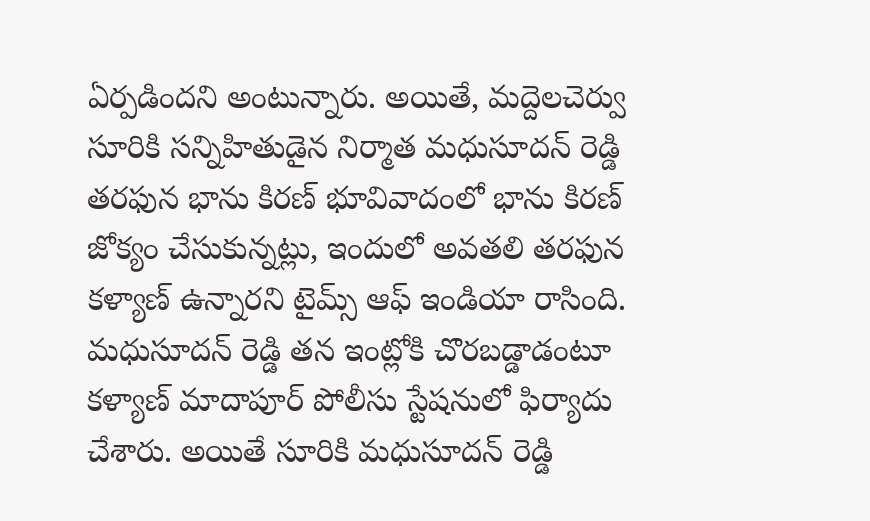ఏర్పడిందని అంటున్నారు. అయితే, మద్దెలచెర్వు సూరికి సన్నిహితుడైన నిర్మాత మధుసూదన్ రెడ్డి తరఫున భాను కిరణ్ భూవివాదంలో భాను కిరణ్ జోక్యం చేసుకున్నట్లు, ఇందులో అవతలి తరఫున కళ్యాణ్ ఉన్నారని టైమ్స్ ఆఫ్ ఇండియా రాసింది. మధుసూదన్ రెడ్డి తన ఇంట్లోకి చొరబడ్డాడంటూ కళ్యాణ్ మాదాపూర్ పోలీసు స్టేషనులో ఫిర్యాదు చేశారు. అయితే సూరికి మధుసూదన్ రెడ్డి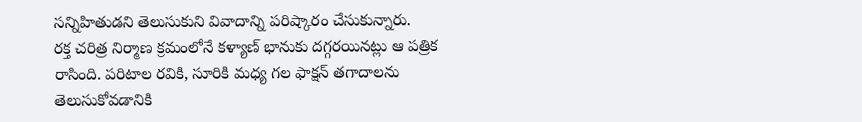సన్నిహితుడని తెలుసుకుని వివాదాన్ని పరిష్కారం చేసుకున్నారు.
రక్త చరిత్ర నిర్మాణ క్రమంలోనే కళ్యాణ్ భానుకు దగ్గరయినట్లు ఆ పత్రిక రాసింది. పరిటాల రవికి, సూరికి మధ్య గల ఫాక్షన్ తగాదాలను తెలుసుకోవడానికి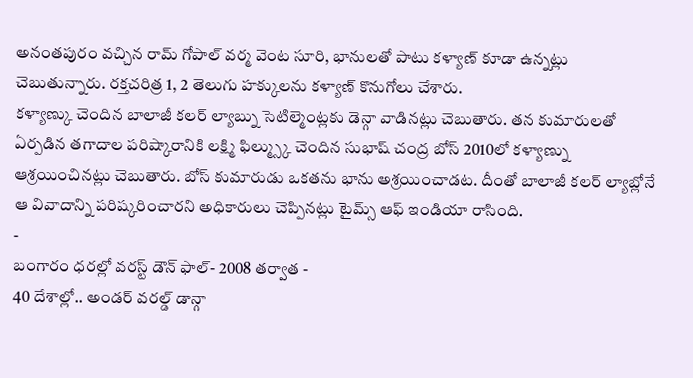అనంతపురం వచ్చిన రామ్ గోపాల్ వర్మ వెంట సూరి, భానులతో పాటు కళ్యాణ్ కూడా ఉన్నట్లు చెబుతున్నారు. రక్తచరిత్ర 1, 2 తెలుగు హక్కులను కళ్యాణ్ కొనుగోలు చేశారు.
కళ్యాణ్కు చెందిన బాలాజీ కలర్ ల్యాబ్ను సెటిల్మెంట్లకు డెన్గా వాడినట్లు చెబుతారు. తన కుమారులతో ఏర్పడిన తగాదాల పరిష్కారానికి లక్ష్మి ఫిల్మ్స్కు చెందిన సుభాష్ చంద్ర బోస్ 2010లో కళ్యాణ్ను ఆశ్రయించినట్లు చెబుతారు. బోస్ కుమారుడు ఒకతను భాను అశ్రయించాడట. దీంతో బాలాజీ కలర్ ల్యాబ్లోనే ఆ వివాదాన్ని పరిష్కరించారని అధికారులు చెప్పినట్లు టైమ్స్ ఆఫ్ ఇండియా రాసింది.
-
బంగారం ధరల్లో వరస్ట్ డౌన్ ఫాల్- 2008 తర్వాత -
40 దేశాల్లో.. అండర్ వరల్డ్ డాన్గా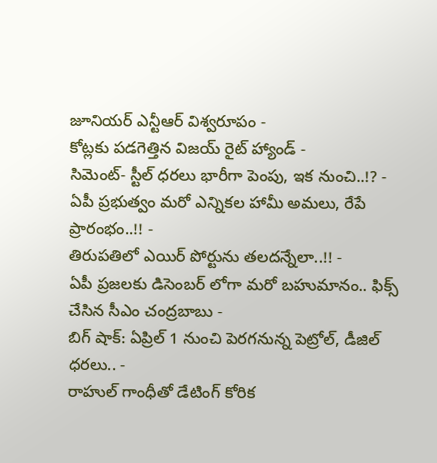జూనియర్ ఎన్టీఆర్ విశ్వరూపం -
కోట్లకు పడగెత్తిన విజయ్ రైట్ హ్యాండ్ -
సిమెంట్- స్టీల్ ధరలు భారీగా పెంపు, ఇక నుంచి..!? -
ఏపీ ప్రభుత్వం మరో ఎన్నికల హామీ అమలు, రేపే ప్రారంభం..!! -
తిరుపతిలో ఎయిర్ పోర్టును తలదన్నేలా..!! -
ఏపీ ప్రజలకు డిసెంబర్ లోగా మరో బహుమానం.. ఫిక్స్ చేసిన సీఎం చంద్రబాబు -
బిగ్ షాక్: ఏప్రిల్ 1 నుంచి పెరగనున్న పెట్రోల్, డీజిల్ ధరలు.. -
రాహుల్ గాంధీతో డేటింగ్ కోరిక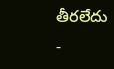తీరలేదు -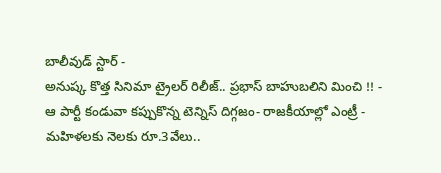బాలీవుడ్ స్టార్ -
అనుష్క కొత్త సినిమా ట్రైలర్ రిలీజ్.. ప్రభాస్ బాహుబలిని మించి !! -
ఆ పార్టీ కండువా కప్పుకొన్న టెన్నిస్ దిగ్గజం- రాజకీయాల్లో ఎంట్రీ -
మహిళలకు నెలకు రూ.3వేలు..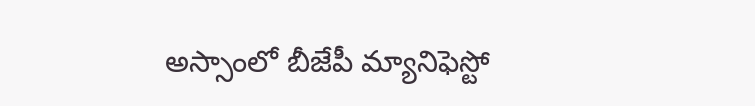అస్సాంలో బీజేపీ మ్యానిఫెస్టో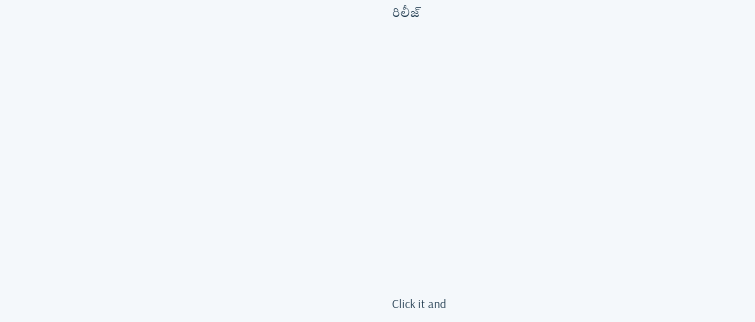రిలీజ్












Click it and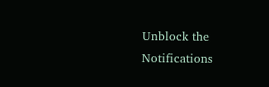Unblock the Notifications